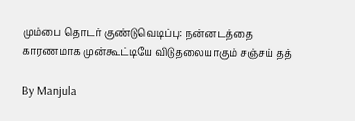மும்பை தொடர் குண்டுவெடிப்பு: நன்னடத்தை காரணமாக முன்கூட்டியே விடுதலையாகும் சஞ்சய் தத்

By Manjula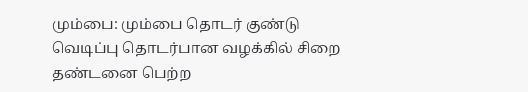மும்பை: மும்பை தொடர் குண்டு வெடிப்பு தொடர்பான வழக்கில் சிறை தண்டனை பெற்ற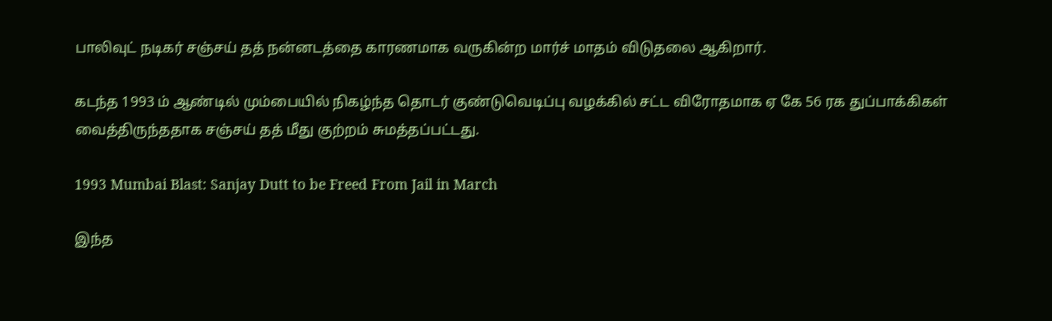பாலிவுட் நடிகர் சஞ்சய் தத் நன்னடத்தை காரணமாக வருகின்ற மார்ச் மாதம் விடுதலை ஆகிறார்.

கடந்த 1993 ம் ஆண்டில் மும்பையில் நிகழ்ந்த தொடர் குண்டுவெடிப்பு வழக்கில் சட்ட விரோதமாக ஏ கே 56 ரக துப்பாக்கிகள் வைத்திருந்ததாக சஞ்சய் தத் மீது குற்றம் சுமத்தப்பட்டது.

1993 Mumbai Blast: Sanjay Dutt to be Freed From Jail in March

இந்த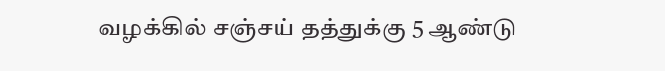வழக்கில் சஞ்சய் தத்துக்கு 5 ஆண்டு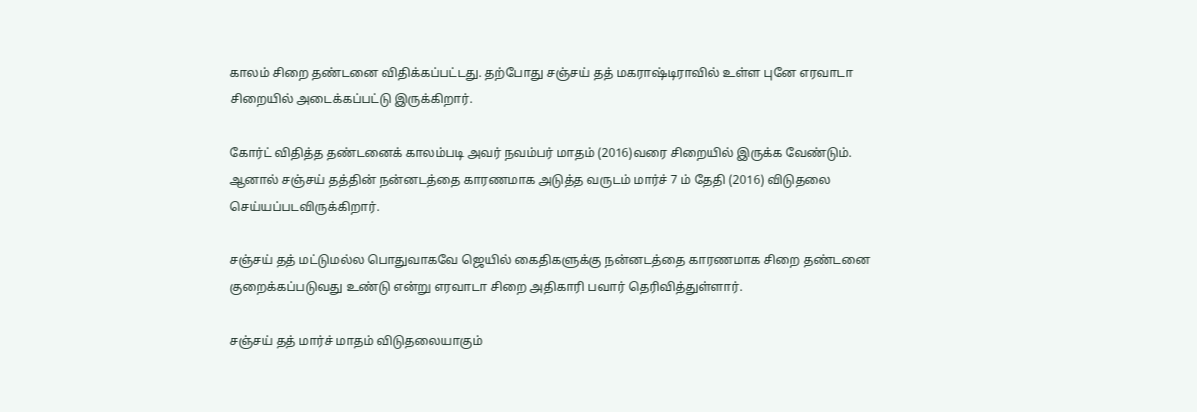காலம் சிறை தண்டனை விதிக்கப்பட்டது. தற்போது சஞ்சய் தத் மகராஷ்டிராவில் உள்ள புனே எரவாடா சிறையில் அடைக்கப்பட்டு இருக்கிறார்.

கோர்ட் விதித்த தண்டனைக் காலம்படி அவர் நவம்பர் மாதம் (2016)வரை சிறையில் இருக்க வேண்டும். ஆனால் சஞ்சய் தத்தின் நன்னடத்தை காரணமாக அடுத்த வருடம் மார்ச் 7 ம் தேதி (2016) விடுதலை செய்யப்படவிருக்கிறார்.

சஞ்சய் தத் மட்டுமல்ல பொதுவாகவே ஜெயில் கைதிகளுக்கு நன்னடத்தை காரணமாக சிறை தண்டனை குறைக்கப்படுவது உண்டு என்று எரவாடா சிறை அதிகாரி பவார் தெரிவித்துள்ளார்.

சஞ்சய் தத் மார்ச் மாதம் விடுதலையாகும்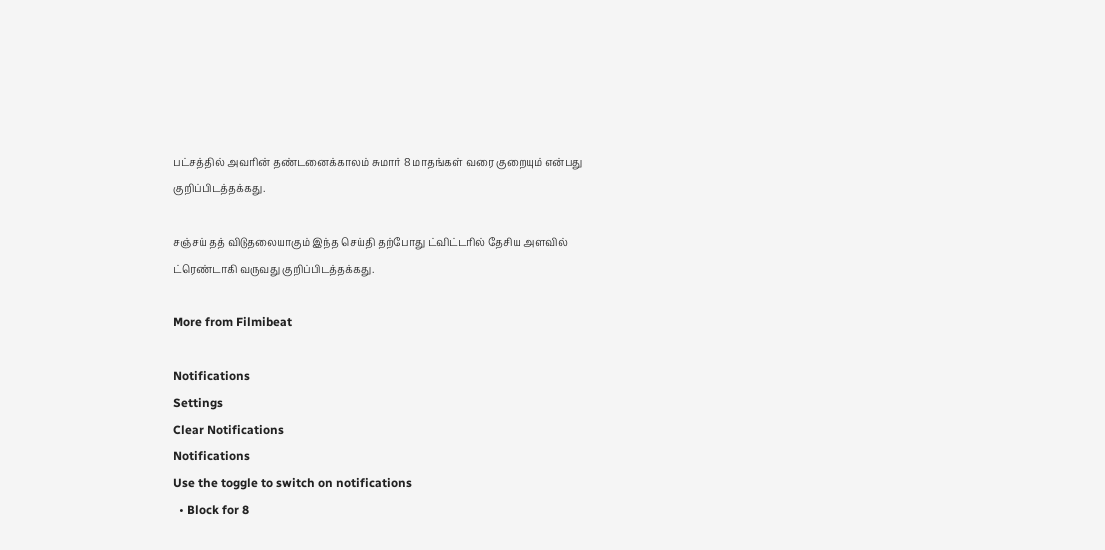பட்சத்தில் அவரின் தண்டனைக்காலம் சுமார் 8 மாதங்கள் வரை குறையும் என்பது குறிப்பிடத்தக்கது.

சஞ்சய் தத் விடுதலையாகும் இந்த செய்தி தற்போது ட்விட்டரில் தேசிய அளவில் ட்ரெண்டாகி வருவது குறிப்பிடத்தக்கது.

More from Filmibeat

Notifications
Settings
Clear Notifications
Notifications
Use the toggle to switch on notifications
  • Block for 8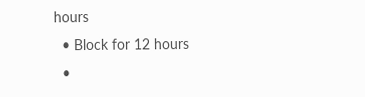hours
  • Block for 12 hours
  •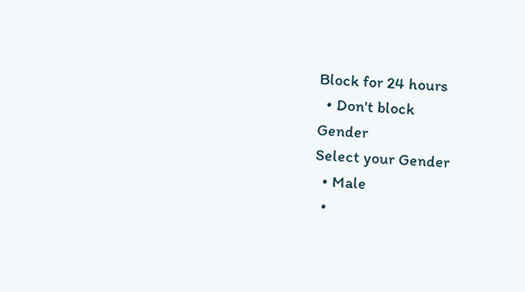Block for 24 hours
  • Don't block
Gender
Select your Gender
  • Male
  •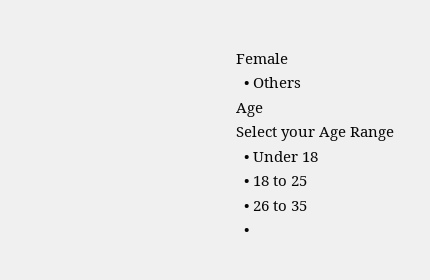Female
  • Others
Age
Select your Age Range
  • Under 18
  • 18 to 25
  • 26 to 35
  •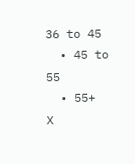36 to 45
  • 45 to 55
  • 55+
X